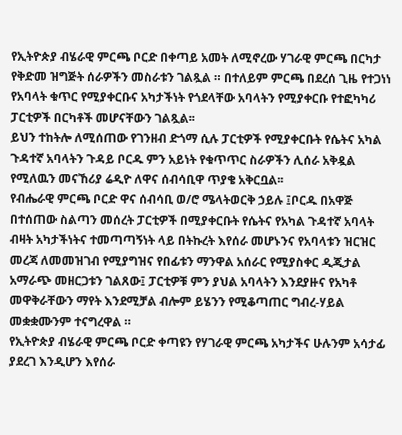የኢትዮጵያ ብሄራዊ ምርጫ ቦርድ በቀጣይ አመት ለሚኖረው ሃገራዊ ምርጫ በርካታ የቅድመ ዝግጅት ሰራዎችን መስራቱን ገልጿል ። በተለይም ምርጫ በደረሰ ጊዜ የተጋነነ የአባላት ቁጥር የሚያቀርቡና አካታችነት የጎደላቸው አባላትን የሚያቀርቡ የተፎካካሪ ፓርቲዎች በርካቶች መሆናቸውን ገልጿል፡፡
ይህን ተከትሎ ለሚሰጠው የገንዘብ ድጎማ ሲሉ ፓርቲዎች የሚያቀርቡት የሴትና አካል ጉዳተኛ አባላትን ጉዳይ ቦርዱ ምን አይነት የቁጥጥር ስራዎችን ሊሰራ አቅዷል የሚለዉን መናኸሪያ ሬዲዮ ለዋና ሰብሳቢዋ ጥያቄ አቅርቧል፡፡
የብሔራዊ ምርጫ ቦርድ ዋና ሰብሳቢ ወ/ሮ ሜላትወርቅ ኃይሉ ፤ቦርዱ በአዋጅ በተሰጠው ስልጣን መሰረት ፓርቲዎች በሚያቀርቡት የሴትና የአካል ጉዳተኛ አባላት ብዛት አካታችነትና ተመጣጣኝነት ላይ በትኩረት እየሰራ መሆኑንና የአባላቱን ዝርዝር መረጃ ለመመዝገብ የሚያግዝና የበፊቱን ማንዋል አሰራር የሚያስቀር ዲጂታል አማራጭ መዘርጋቱን ገልጸው፤ ፓርቲዎቹ ምን ያህል አባላትን እንደያዙና የአካቶ መዋቅራቸውን ማየት እንደሚቻል ብሎም ይሄንን የሚቆጣጠር ግብረ-ሃይል መቋቋሙንም ተናግረዋል ።
የኢትዮጵያ ብሄራዊ ምርጫ ቦርድ ቀጣዩን የሃገራዊ ምርጫ አካታችና ሁሉንም አሳታፊ ያደረገ እንዲሆን እየሰራ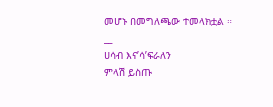መሆኑ በመግለጫው ተመላክቷል ።
__
ሀሳብ እና’ሳ’ፍራለን
ምላሽ ይስጡ